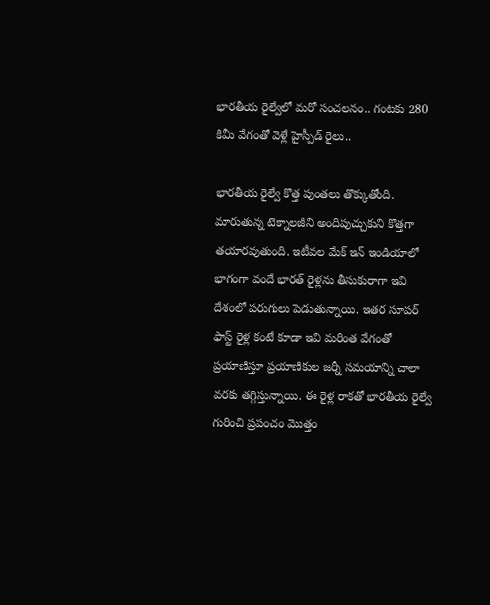భారతీయ రైల్వేలో మరో సంచలనం.. గంటకు 280 కిమీ వేగంతో వెళ్లే హైస్పీడ్ రైలు..

భారతీయ రైల్వే కొత్త పుంతలు తొక్కుతోంది. మారుతున్న టెక్నాలజీని అందిపుచ్చుకుని కొత్తగా తయారవుతుంది. ఇటీవల మేక్ ఇన్ ఇండియాలో భాగంగా వందే భారత్ రైళ్లను తీసుకురాగా ఇవి దేశంలో పరుగులు పెడుతున్నాయి. ఇతర సూపర్ ఫాస్ట్ రైళ్ల కంటే కూడా ఇవి మరింత వేగంతో ప్రయాణిస్తూ ప్రయాణికుల జర్నీ సమయాన్ని చాలా వరకు తగ్గిస్తున్నాయి. ఈ రైళ్ల రాకతో భారతీయ రైల్వే గురించి ప్రపంచం మొత్తం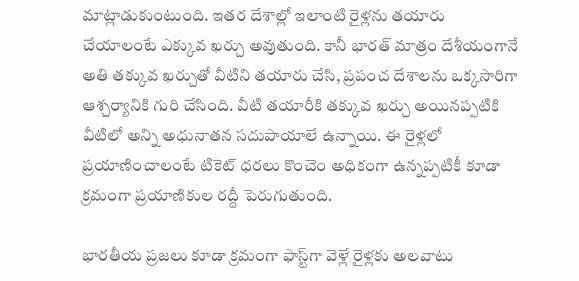మాట్లాడుకుంటుంది. ఇతర దేశాల్లో ఇలాంటి రైళ్లను తయారు చేయాలంటే ఎక్కువ ఖర్చు అవుతుంది. కానీ భారత్ మాత్రం దేశీయంగానే అతి తక్కువ ఖర్చుతో వీటిని తయారు చేసి, ప్రపంచ దేశాలను ఒక్కసారిగా ఆశ్చర్యానికి గురి చేసింది. వీటి తయారీకి తక్కువ ఖర్చు అయినప్పటికి వీటిలో అన్ని అధునాతన సదుపాయాలే ఉన్నాయి. ఈ రైళ్లలో ప్రయాణించాలంటే టికెట్ ధరలు కొంచెం అధికంగా ఉన్నప్పటికీ కూడా క్రమంగా ప్రయాణికుల రద్దీ పెరుగుతుంది.

భారతీయ ప్రజలు కూడా క్రమంగా ఫాస్ట్‌గా వెళ్లే రైళ్లకు అలవాటు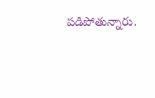పడిపోతున్నారు.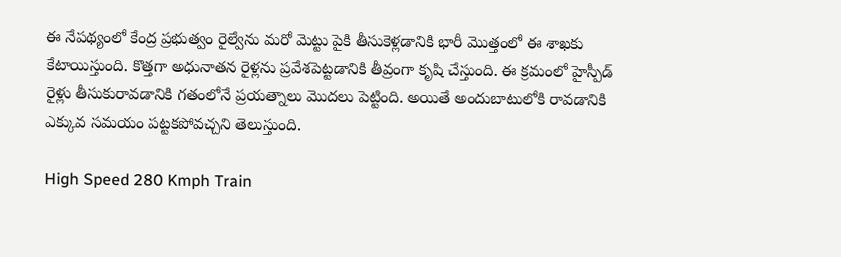ఈ నేపథ్యంలో కేంద్ర ప్రభుత్వం రైల్వేను మరో మెట్టు పైకి తీసుకెళ్లడానికి భారీ మొత్తంలో ఈ శాఖకు కేటాయిస్తుంది. కొత్తగా అధునాతన రైళ్లను ప్రవేశపెట్టడానికి తీవ్రంగా కృషి చేస్తుంది. ఈ క్రమంలో హైస్పీడ్ రైళ్లు తీసుకురావడానికి గతంలోనే ప్రయత్నాలు మొదలు పెట్టింది. అయితే అందుబాటులోకి రావడానికి ఎక్కువ సమయం పట్టకపోవచ్చని తెలుస్తుంది.

High Speed 280 Kmph Train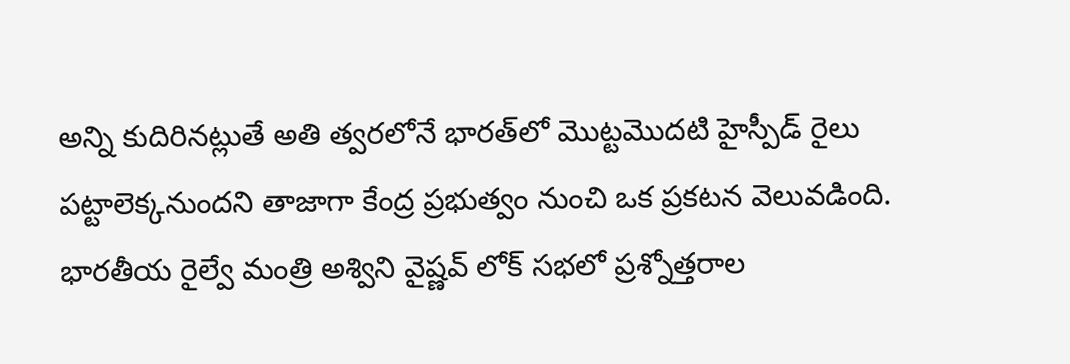అన్ని కుదిరినట్లుతే అతి త్వరలోనే భారత్‌లో మొట్టమొదటి హైస్పీడ్ రైలు పట్టాలెక్కనుందని తాజాగా కేంద్ర ప్రభుత్వం నుంచి ఒక ప్రకటన వెలువడింది. భారతీయ రైల్వే మంత్రి అశ్విని వైష్ణవ్ లోక్ సభలో ప్రశ్నోత్తరాల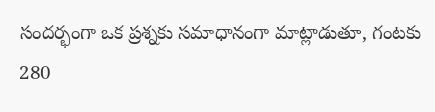సందర్భంగా ఒక ప్రశ్నకు సమాధానంగా మాట్లాడుతూ, గంటకు 280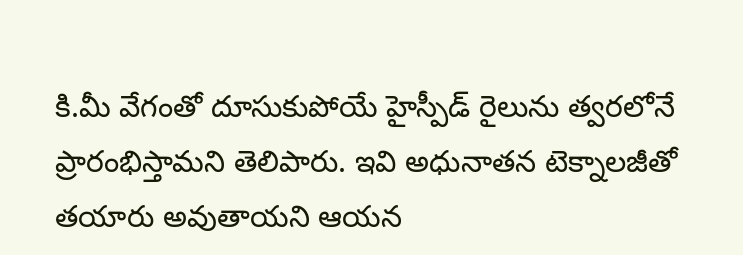కి.మీ వేగంతో దూసుకుపోయే హైస్పీడ్ రైలును త్వరలోనే ప్రారంభిస్తామని తెలిపారు. ఇవి అధునాతన టెక్నాలజీతో తయారు అవుతాయని ఆయన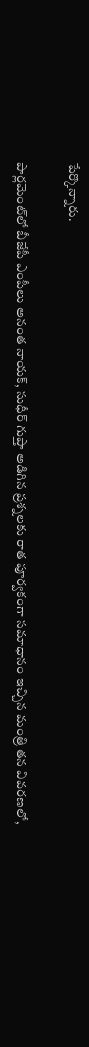పేర్కొన్నారు.

పార్లమెంట్‌లో బీజేపీ ఎంపీలు అనంత నాయక్, సుధీర్ గుప్తా అడిగిన ప్రశ్నలకు రాత పూర్వకంగా సమాధానం ఇచ్చిన మంత్రి తన వివరణలో,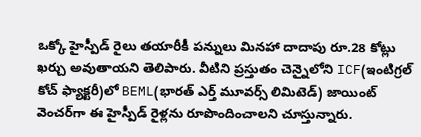ఒక్కో హైస్పీడ్ రైలు తయారీకీ పన్నులు మినహా దాదాపు రూ.28 కోట్లు ఖర్చు అవుతాయని తెలిపారు. వీటిని ప్రస్తుతం చెన్నైలోని ICF(ఇంటిగ్రల్ కోచ్ ఫ్యాక్టరీ)లో BEML(భారత్ ఎర్త్ మూవర్స్ లిమిటెడ్) జాయింట్ వెంచర్‌గా ఈ హైస్పీడ్ రైళ్లను రూపొందించాలని చూస్తున్నారు.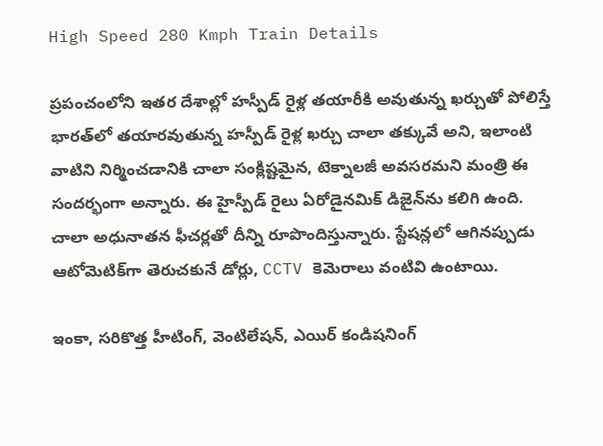High Speed 280 Kmph Train Details

ప్రపంచంలోని ఇతర దేశాల్లో హస్పీడ్ రైళ్ల తయారీకి అవుతున్న ఖర్చుతో పోలిస్తే భారత్‌లో తయారవుతున్న హస్పీడ్ రైళ్ల ఖర్చు చాలా తక్కువే అని, ఇలాంటి వాటిని నిర్మించడానికి చాలా సంక్లిష్టమైన, టెక్నాలజీ అవసరమని మంత్రి ఈ సందర్భంగా అన్నారు. ఈ హైస్పీడ్ రైలు ఏరోడైనమిక్ డిజైన్‌ను కలిగి ఉంది. చాలా అధునాతన ఫీచర్లతో దీన్ని రూపొందిస్తున్నారు. స్టేషన్లలో ఆగినప్పుడు ఆటోమెటిక్‌గా తెరుచకునే డోర్లు, CCTV కెమెరాలు వంటివి ఉంటాయి.

ఇంకా, సరికొత్త హీటింగ్, వెంటిలేషన్, ఎయిర్ కండిషనింగ్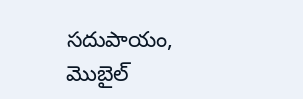సదుపాయం, మొబైల్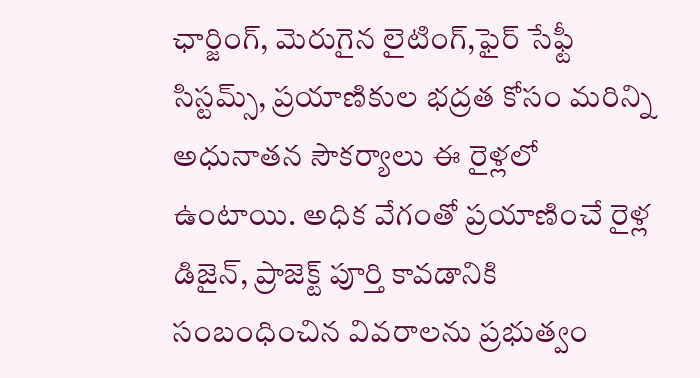ఛార్జింగ్, మెరుగైన లైటింగ్,ఫైర్ సేఫ్టీ సిస్టమ్స్, ప్రయాణికుల భద్రత కోసం మరిన్ని అధునాతన సౌకర్యాలు ఈ రైళ్లలో ఉంటాయి. అధిక వేగంతో ప్రయాణించే రైళ్ల డిజైన్‌, ప్రాజెక్ట్ పూర్తి కావడానికి సంబంధించిన వివరాలను ప్రభుత్వం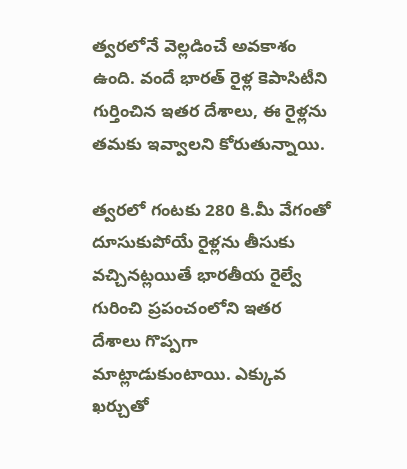త్వరలోనే వెల్లడించే అవకాశం ఉంది. వందే భారత్ రైళ్ల కెపాసిటీని గుర్తించిన ఇతర దేశాలు, ఈ రైళ్లను తమకు ఇవ్వాలని కోరుతున్నాయి.

త్వరలో గంటకు 280 కి.మీ వేగంతో దూసుకుపోయే రైళ్లను తీసుకు వచ్చినట్లయితే భారతీయ రైల్వే గురించి ప్రపంచంలోని ఇతర దేశాలు గొప్పగా మాట్లాడుకుంటాయి. ఎక్కువ ఖర్చుతో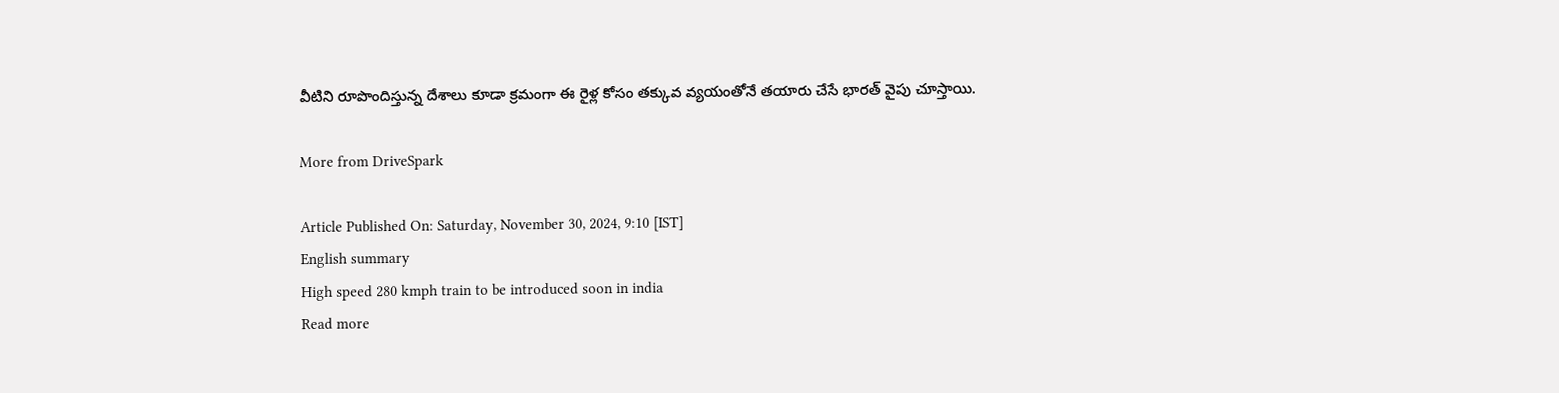వీటిని రూపొందిస్తున్న దేశాలు కూడా క్రమంగా ఈ రైళ్ల కోసం తక్కువ వ్యయంతోనే తయారు చేసే భారత్‌ వైపు చూస్తాయి.

More from DriveSpark

Article Published On: Saturday, November 30, 2024, 9:10 [IST]
English summary
High speed 280 kmph train to be introduced soon in india
Read more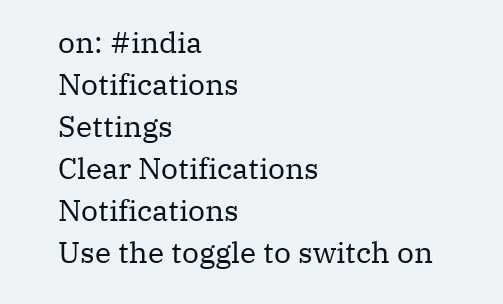on: #india
Notifications
Settings
Clear Notifications
Notifications
Use the toggle to switch on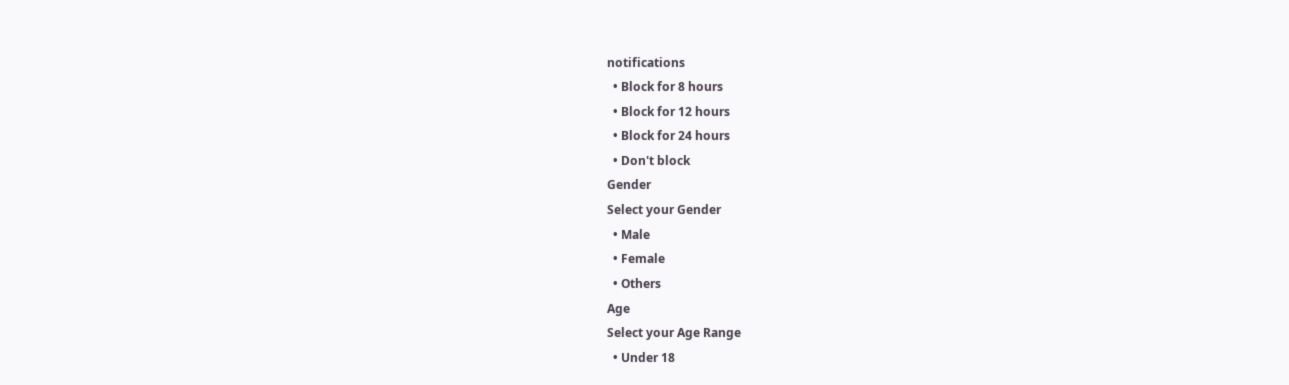notifications
  • Block for 8 hours
  • Block for 12 hours
  • Block for 24 hours
  • Don't block
Gender
Select your Gender
  • Male
  • Female
  • Others
Age
Select your Age Range
  • Under 18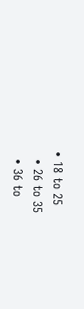• 18 to 25
  • 26 to 35
  • 36 to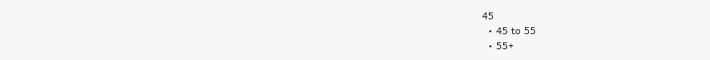45
  • 45 to 55
  • 55+